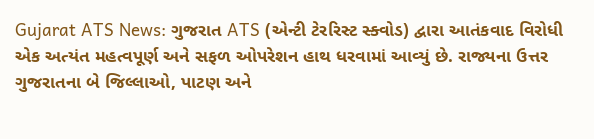Gujarat ATS News: ગુજરાત ATS (એન્ટી ટેરરિસ્ટ સ્ક્વોડ) દ્વારા આતંકવાદ વિરોધી એક અત્યંત મહત્વપૂર્ણ અને સફળ ઓપરેશન હાથ ધરવામાં આવ્યું છે. રાજ્યના ઉત્તર ગુજરાતના બે જિલ્લાઓ, પાટણ અને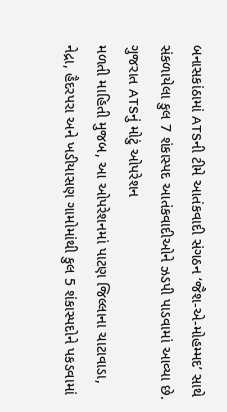બનાસકાંઠામાં ATSની ટીમે આતંકવાદી સંગઠન ‘જૈશ-એ-મોહમ્મદ’ સાથે સંકળાયેલા કુલ 7 શંકાસ્પદ આતંકવાદીઓને ઝડપી પાડવામાં આવ્યા છે.
ગુજરાત ATSનું મોટું ઓપરેશન
મળતી માહિતી મુજબ, આ ઓપરેશનમાં પાટણ જિલ્લાના ચાટાવાડા, નેદ્રા, હૈદરપરા અને ખડીયાસણ ગામોમાંથી કુલ 5 શંકાસ્પદોને પકડવામાં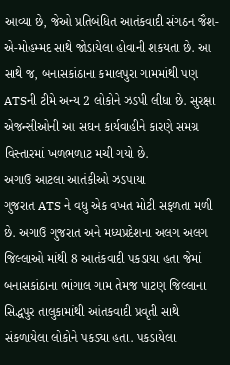આવ્યા છે, જેઓ પ્રતિબંધિત આતંકવાદી સંગઠન જૈશ-એ-મોહમ્મદ સાથે જોડાયેલા હોવાની શકયતા છે. આ સાથે જ, બનાસકાંઠાના કમાલપુરા ગામમાંથી પણ ATSની ટીમે અન્ય 2 લોકોને ઝડપી લીધા છે. સુરક્ષા એજન્સીઓની આ સઘન કાર્યવાહીને કારણે સમગ્ર વિસ્તારમાં ખળભળાટ મચી ગયો છે.
અગાઉ આટલા આતંકીઓ ઝડપાયા
ગુજરાત ATS ને વધુ એક વખત મોટી સફળતા મળી છે. અગાઉ ગુજરાત અને મધ્યપ્રદેશના અલગ અલગ જિલ્લાઓ માંથી 8 આતંકવાદી પકડાયા હતા જેમાં બનાસકાંઠાના ભાંગાલ ગામ તેમજ પાટણ જિલ્લાના સિદ્ધપુર તાલુકામાંથી આંતકવાદી પ્રવૃતી સાથે સંકળાયેલા લોકોને પકડ્યા હતા. પકડાયેલા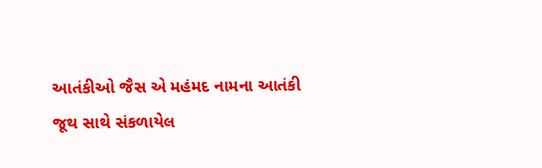આતંકીઓ જૈસ એ મહંમદ નામના આતંકી જૂથ સાથે સંકળાયેલ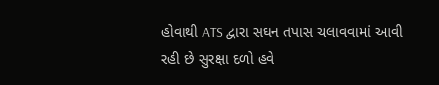હોવાથી ATS દ્વારા સઘન તપાસ ચલાવવામાં આવી રહી છે સુરક્ષા દળો હવે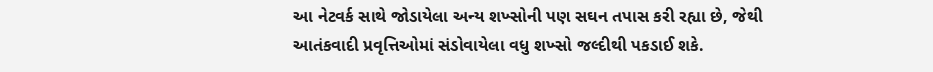આ નેટવર્ક સાથે જોડાયેલા અન્ય શખ્સોની પણ સઘન તપાસ કરી રહ્યા છે, જેથી આતંકવાદી પ્રવૃત્તિઓમાં સંડોવાયેલા વધુ શખ્સો જલ્દીથી પકડાઈ શકે.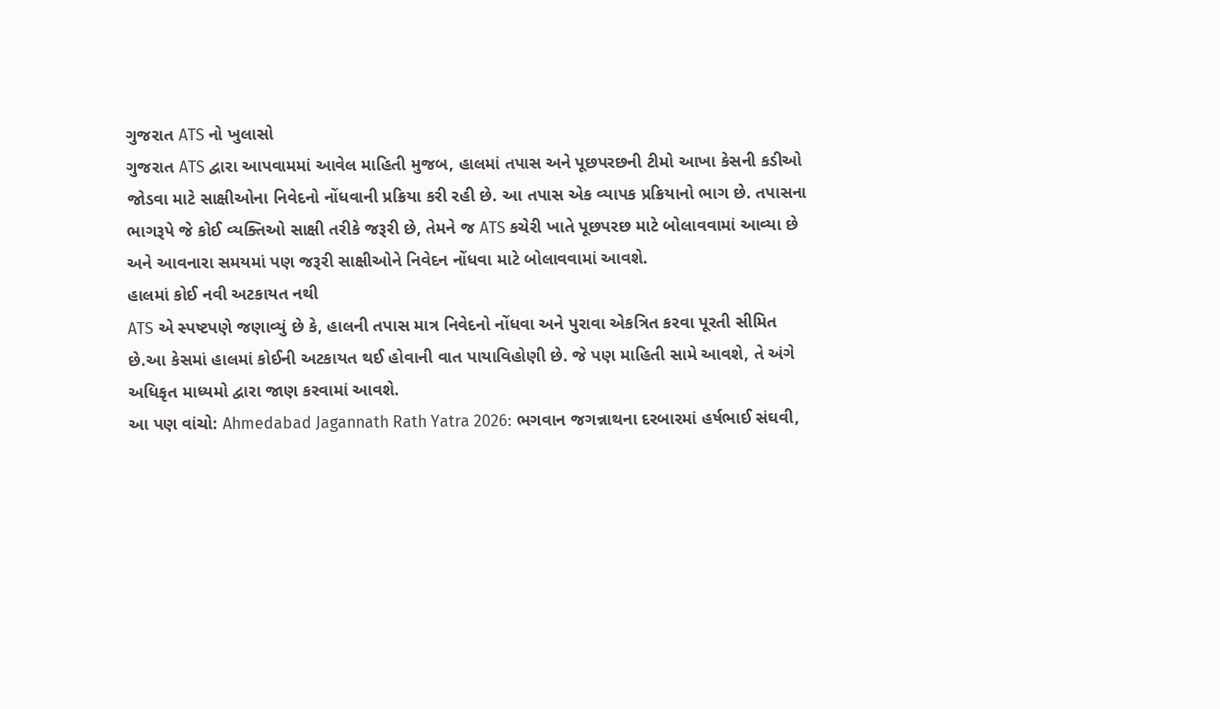ગુજરાત ATS નો ખુલાસો
ગુજરાત ATS દ્વારા આપવામમાં આવેલ માહિતી મુજબ, હાલમાં તપાસ અને પૂછપરછની ટીમો આખા કેસની કડીઓ જોડવા માટે સાક્ષીઓના નિવેદનો નોંધવાની પ્રક્રિયા કરી રહી છે. આ તપાસ એક વ્યાપક પ્રક્રિયાનો ભાગ છે. તપાસના ભાગરૂપે જે કોઈ વ્યક્તિઓ સાક્ષી તરીકે જરૂરી છે, તેમને જ ATS કચેરી ખાતે પૂછપરછ માટે બોલાવવામાં આવ્યા છે અને આવનારા સમયમાં પણ જરૂરી સાક્ષીઓને નિવેદન નોંધવા માટે બોલાવવામાં આવશે.
હાલમાં કોઈ નવી અટકાયત નથી
ATS એ સ્પષ્ટપણે જણાવ્યું છે કે, હાલની તપાસ માત્ર નિવેદનો નોંધવા અને પુરાવા એકત્રિત કરવા પૂરતી સીમિત છે.આ કેસમાં હાલમાં કોઈની અટકાયત થઈ હોવાની વાત પાયાવિહોણી છે. જે પણ માહિતી સામે આવશે, તે અંગે અધિકૃત માધ્યમો દ્વારા જાણ કરવામાં આવશે.
આ પણ વાંચો: Ahmedabad Jagannath Rath Yatra 2026: ભગવાન જગન્નાથના દરબારમાં હર્ષભાઈ સંઘવી,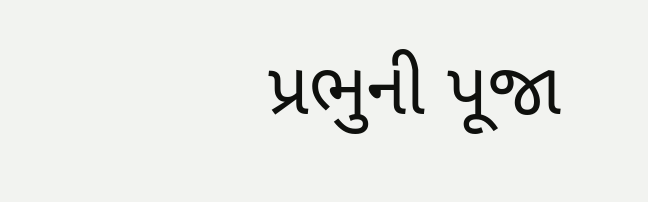પ્રભુની પૂજા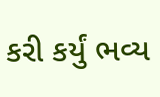કરી કર્યું ભવ્ય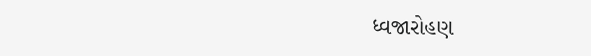ધ્વજારોહણ